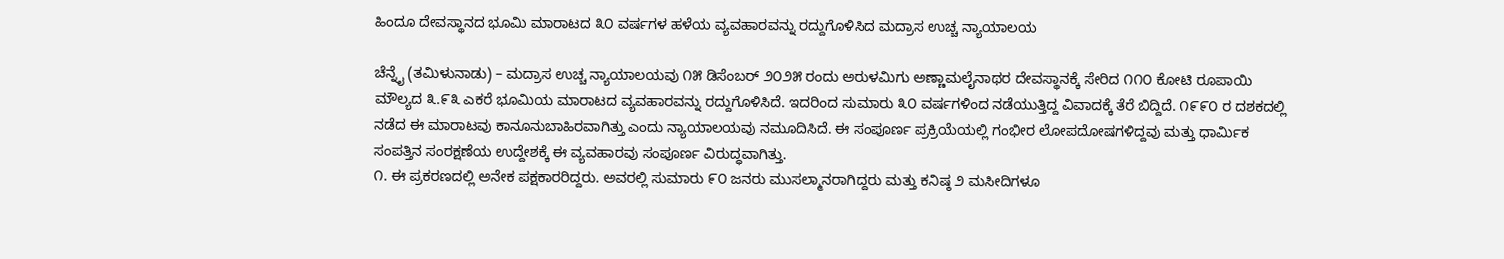ಹಿಂದೂ ದೇವಸ್ಥಾನದ ಭೂಮಿ ಮಾರಾಟದ ೩೦ ವರ್ಷಗಳ ಹಳೆಯ ವ್ಯವಹಾರವನ್ನು ರದ್ದುಗೊಳಿಸಿದ ಮದ್ರಾಸ ಉಚ್ಚ ನ್ಯಾಯಾಲಯ

ಚೆನ್ನೈ (ತಮಿಳುನಾಡು) – ಮದ್ರಾಸ ಉಚ್ಚ ನ್ಯಾಯಾಲಯವು ೧೫ ಡಿಸೆಂಬರ್ ೨೦೨೫ ರಂದು ಅರುಳಮಿಗು ಅಣ್ಣಾಮಲೈನಾಥರ ದೇವಸ್ಥಾನಕ್ಕೆ ಸೇರಿದ ೧೧೦ ಕೋಟಿ ರೂಪಾಯಿ ಮೌಲ್ಯದ ೩.೯೩ ಎಕರೆ ಭೂಮಿಯ ಮಾರಾಟದ ವ್ಯವಹಾರವನ್ನು ರದ್ದುಗೊಳಿಸಿದೆ. ಇದರಿಂದ ಸುಮಾರು ೩೦ ವರ್ಷಗಳಿಂದ ನಡೆಯುತ್ತಿದ್ದ ವಿವಾದಕ್ಕೆ ತೆರೆ ಬಿದ್ದಿದೆ. ೧೯೯೦ ರ ದಶಕದಲ್ಲಿ ನಡೆದ ಈ ಮಾರಾಟವು ಕಾನೂನುಬಾಹಿರವಾಗಿತ್ತು ಎಂದು ನ್ಯಾಯಾಲಯವು ನಮೂದಿಸಿದೆ. ಈ ಸಂಪೂರ್ಣ ಪ್ರಕ್ರಿಯೆಯಲ್ಲಿ ಗಂಭೀರ ಲೋಪದೋಷಗಳಿದ್ದವು ಮತ್ತು ಧಾರ್ಮಿಕ ಸಂಪತ್ತಿನ ಸಂರಕ್ಷಣೆಯ ಉದ್ದೇಶಕ್ಕೆ ಈ ವ್ಯವಹಾರವು ಸಂಪೂರ್ಣ ವಿರುದ್ಧವಾಗಿತ್ತು.
೧. ಈ ಪ್ರಕರಣದಲ್ಲಿ ಅನೇಕ ಪಕ್ಷಕಾರರಿದ್ದರು. ಅವರಲ್ಲಿ ಸುಮಾರು ೯೦ ಜನರು ಮುಸಲ್ಮಾನರಾಗಿದ್ದರು ಮತ್ತು ಕನಿಷ್ಠ ೨ ಮಸೀದಿಗಳೂ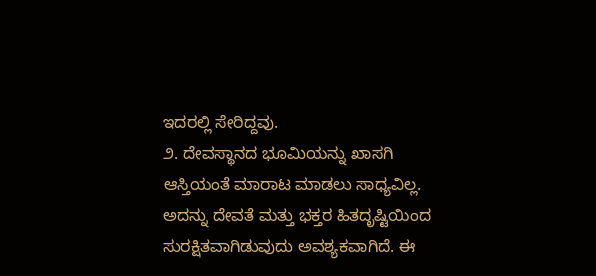ಇದರಲ್ಲಿ ಸೇರಿದ್ದವು.
೨. ದೇವಸ್ಥಾನದ ಭೂಮಿಯನ್ನು ಖಾಸಗಿ ಆಸ್ತಿಯಂತೆ ಮಾರಾಟ ಮಾಡಲು ಸಾಧ್ಯವಿಲ್ಲ. ಅದನ್ನು ದೇವತೆ ಮತ್ತು ಭಕ್ತರ ಹಿತದೃಷ್ಟಿಯಿಂದ ಸುರಕ್ಷಿತವಾಗಿಡುವುದು ಅವಶ್ಯಕವಾಗಿದೆ. ಈ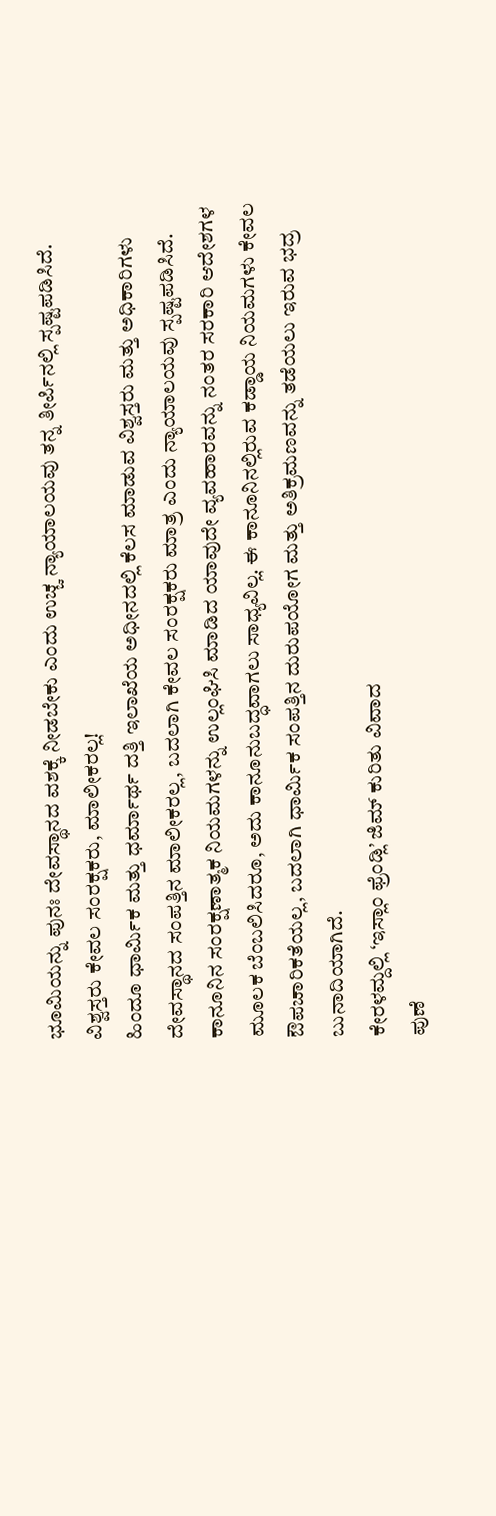ಭೂಮಿಯನ್ನು ಪುನಃ ದೇವಸ್ಥಾನದ ವಶಕ್ಕೆ ನೀಡಬೇಕು ಎಂದು ಉಚ್ಚ ನ್ಯಾಯಾಲಯವು ತನ್ನ ತೀರ್ಪಿನಲ್ಲಿ ಸ್ಪಷ್ಟಪಡಿಸಿದೆ.
ವಿಶ್ವಸ್ತರು ಕೇವಲ ಸಂರಕ್ಷಕರು, ಮಾಲೀಕರಲ್ಲ!
ಹಿಂದೂ ಧಾರ್ಮಿಕ ಮತ್ತು ಧರ್ಮಾರ್ಥ ದತ್ತಿ ಇಲಾಖೆಯ ಅಧೀನದಲ್ಲಿ ಕೆಲಸ ಮಾಡುವ ವಿಶ್ವಸ್ತರು ಮತ್ತು ಅಧಿಕಾರಿಗಳು ದೇವಸ್ಥಾನದ ಸಂಪತ್ತಿನ ಮಾಲೀಕರಲ್ಲ, ಬದಲಾಗಿ ಕೇವಲ ಸಂರಕ್ಷಕರು ಮಾತ್ರ ಎಂದು ನ್ಯಾಯಾಲಯವು ಸ್ಪಷ್ಟಪಡಿಸಿದೆ. ಕಾನೂನಿನ ಸಂರಕ್ಷಣಾತ್ಮಕ ನಿಯಮಗಳನ್ನು ಉಲ್ಲಂಘಿಸಿ ಮಾಡಿದ ಯಾವುದೇ ವ್ಯವಹಾರವನ್ನು ನಂತರ ಸರಕಾರಿ ಆದೇಶಗಳ ಮೂಲಕ ಬೆಂಬಲಿಸಿದರೂ, ಅದು ಕಾನೂನುಬದ್ಧವಾಗಲು ಸಾಧ್ಯವಿಲ್ಲ. ಈ ಕಾನೂನಿನಲ್ಲಿರುವ ಕಡ್ಡಾಯ ನಿಯಮಗಳು ಕೇವಲ ಔಪಚಾರಿಕತೆಯಲ್ಲ, ಬದಲಾಗಿ ಧಾರ್ಮಿಕ ಸಂಪತ್ತಿನ ದುರುಪಯೋಗ ಮತ್ತು ಅತಿಕ್ರಮಣವನ್ನು ತಡೆಯಲು ಇರುವ ಭದ್ರ ಬುನಾದಿಯಾಗಿದೆ.
ಕೇರಳಮ್ದಲ್ಲಿ ‘ಇಸ್ಲಾಂ ಫ್ರೆಂಡ್ಲಿ’ ಜಿಮ್ ಕುರಿತು ವಿವಾದ
ಪುಣೆ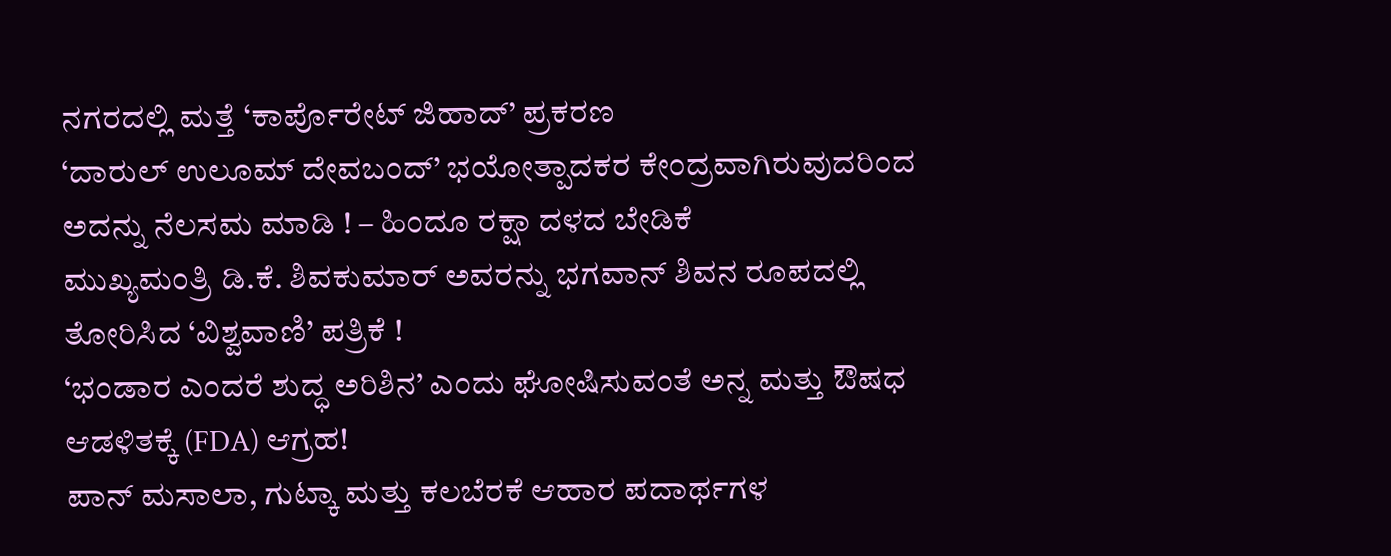ನಗರದಲ್ಲಿ ಮತ್ತೆ ‘ಕಾರ್ಪೊರೇಟ್ ಜಿಹಾದ್’ ಪ್ರಕರಣ
‘ದಾರುಲ್ ಉಲೂಮ್ ದೇವಬಂದ್’ ಭಯೋತ್ಪಾದಕರ ಕೇಂದ್ರವಾಗಿರುವುದರಿಂದ ಅದನ್ನು ನೆಲಸಮ ಮಾಡಿ ! – ಹಿಂದೂ ರಕ್ಷಾ ದಳದ ಬೇಡಿಕೆ
ಮುಖ್ಯಮಂತ್ರಿ ಡಿ.ಕೆ. ಶಿವಕುಮಾರ್ ಅವರನ್ನು ಭಗವಾನ್ ಶಿವನ ರೂಪದಲ್ಲಿ ತೋರಿಸಿದ ‘ವಿಶ್ವವಾಣಿ’ ಪತ್ರಿಕೆ !
‘ಭಂಡಾರ ಎಂದರೆ ಶುದ್ಧ ಅರಿಶಿನ’ ಎಂದು ಘೋಷಿಸುವಂತೆ ಅನ್ನ ಮತ್ತು ಔಷಧ ಆಡಳಿತಕ್ಕೆ (FDA) ಆಗ್ರಹ!
ಪಾನ್ ಮಸಾಲಾ, ಗುಟ್ಕಾ ಮತ್ತು ಕಲಬೆರಕೆ ಆಹಾರ ಪದಾರ್ಥಗಳ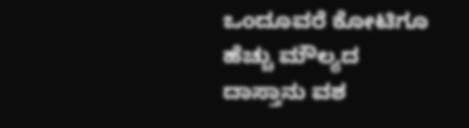ಒಂದೂವರೆ ಕೋಟಿಗೂ ಹೆಚ್ಚು ಮೌಲ್ಯದ ದಾಸ್ತಾನು ವಶ